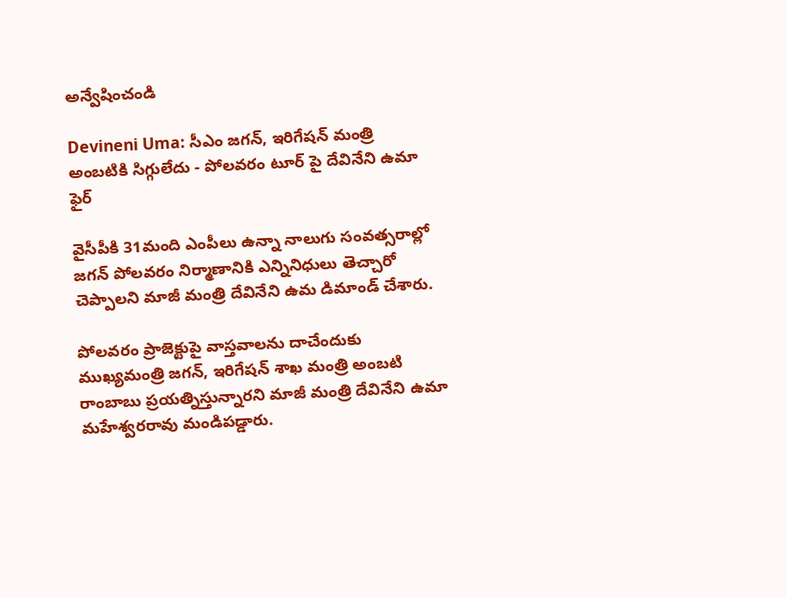అన్వేషించండి

Devineni Uma: సీఎం జగన్, ఇరిగేషన్ మంత్రి అంబటికి సిగ్గులేదు - పోలవరం టూర్ పై దేవినేని ఉమా ఫైర్

వైసీపీకి 31మంది ఎంపీలు ఉన్నా నాలుగు సంవత్సరాల్లో జగన్ పోలవరం నిర్మాణానికి ఎన్నినిధులు తెచ్చారో చెప్పాలని మాజీ మంత్రి దేవినేని ఉమ డిమాండ్ చేశారు.

పోలవరం ప్రాజెక్టుపై వాస్తవాలను దాచేందుకు ముఖ్యమంత్రి జగన్, ఇరిగేషన్ శాఖ మంత్రి అంబటి రాంబాబు ప్రయత్నిస్తున్నారని మాజీ మంత్రి దేవినేని ఉమా మహేశ్వరరావు మండిపడ్డారు.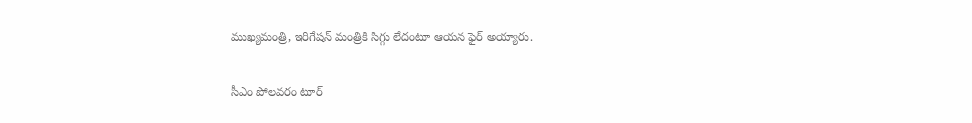ముఖ్యమంత్రి, ఇరిగేషన్ మంత్రికి సిగ్గు లేదంటూ ఆయన ఫైర్ అయ్యారు.

సీఎం పోలవరం టూర్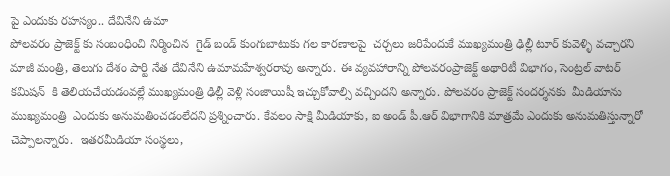పై ఎందుకు రహస్యం.. దేవినేని ఉమా
పోలవరం ప్రాజెక్ట్ కు సంబంధించి నిర్మించిన  గైడ్ బండ్ కుంగుబాటుకు గల కారణాలపై  చర్చలు జరిపేందుకే ముఖ్యమంత్రి ఢిల్లీ టూర్ కువెళ్ళి వచ్చారని మాజీ మంత్రి, తెలుగు దేశం పార్టి నేత దేవినేని ఉమామహేశ్వరరావు అన్నారు. ఈ వ్యవహారాన్ని పోలవరంప్రాజెక్ట్ అథారిటీ విభాగం, సెంట్రల్ వాటర్ కమిషన్  కి తెలియచేయడంవల్లే ముఖ్యమంత్రి ఢిల్లీ వెళ్లి సంజాయిషీ ఇచ్చుకోవాల్సి వచ్చిందని అన్నారు. పోలవరం ప్రాజెక్ట్ సందర్శనకు  మీడియాను ముఖ్యమంత్రి  ఎందుకు అనుమతించడంలేదని ప్రశ్నించారు. కేవలం సాక్షి మీడియాకు, ఐ అండ్ పీ.ఆర్ విభాగానికి మాత్రమే ఎందుకు అనుమతిస్తున్నారో చెప్పాలన్నారు.  ఇతరమీడియా సంస్థలు,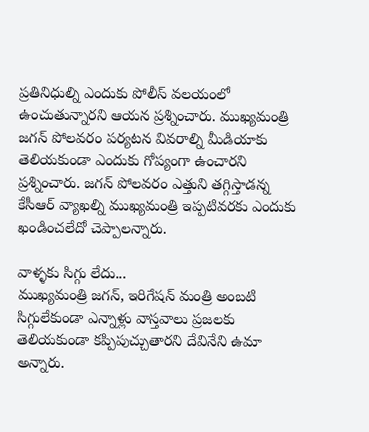ప్రతినిధుల్ని ఎందుకు పోలీస్ వలయంలో ఉంచుతున్నారని ఆయన ప్రశ్నించారు. ముఖ్యమంత్రి జగన్ పోలవరం పర్యటన వివరాల్ని మీడియాకు తెలియకుండా ఎందుకు గోప్యంగా ఉంచారని ప్రశ్నించారు. జగన్ పోలవరం ఎత్తుని తగ్గిస్తాడన్న కేసీఆర్ వ్యాఖల్ని ముఖ్యమంత్రి ఇప్పటివరకు ఎందుకు ఖండించలేదో చెప్పాలన్నారు.

వాళ్ళకు సిగ్గు లేదు...
ముఖ్యమంత్రి జగన్, ఇరిగేషన్ మంత్రి అంబటి సిగ్గులేకుండా ఎన్నాళ్లు వాస్తవాలు ప్రజలకు తెలియకుండా కప్పిపుచ్చుతారని దేవినేని ఉమా అన్నారు.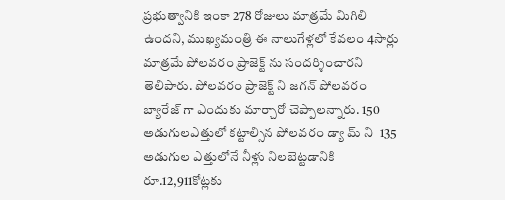ప్రభుత్వానికి ఇంకా 278 రోజులు మాత్రమే మిగిలి ఉందని, ముఖ్యమంత్రి ఈ నాలుగేళ్లలో కేవలం 4సార్లు మాత్రమే పోలవరం ప్రాజెక్ట్ ను సందర్శించారని తెలిపారు. పోలవరం ప్రాజెక్ట్ ని జగన్ పోలవరం బ్యారేజ్ గా ఎందుకు మార్చారో చెప్పాలన్నారు. 150 అడుగులఎత్తులో కట్టాల్సిన పోలవరం డ్యా మ్ ని  135 అడుగుల ఎత్తులోనే నీళ్లు నిలబెట్టడానికి రూ.12,911కోట్లకు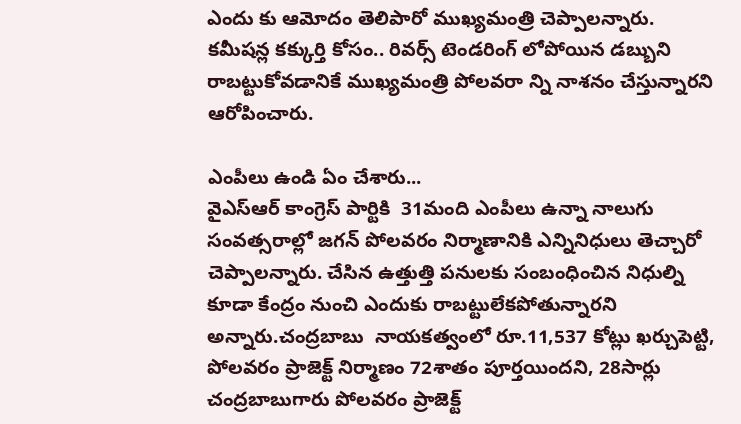ఎందు కు ఆమోదం తెలిపారో ముఖ్యమంత్రి చెప్పాలన్నారు.  కమీషన్ల కక్కుర్తి కోసం.. రివర్స్ టెండరింగ్ లోపోయిన డబ్బుని రాబట్టుకోవడానికే ముఖ్యమంత్రి పోలవరా న్ని నాశనం చేస్తున్నారని ఆరోపించారు.

ఎంపీలు ఉండి ఏం చేశారు...
వైఎస్ఆర్ కాంగ్రెస్ పార్టికి  31మంది ఎంపీలు ఉన్నా నాలుగు సంవత్సరాల్లో జగన్ పోలవరం నిర్మాణానికి ఎన్నినిధులు తెచ్చారో చెప్పాలన్నారు. చేసిన ఉత్తుత్తి పనులకు సంబంధించిన నిధుల్ని కూడా కేంద్రం నుంచి ఎందుకు రాబట్టులేకపోతున్నారని అన్నారు.చంద్రబాబు  నాయకత్వంలో రూ.11,537 కోట్లు ఖర్చుపెట్టి, పోలవరం ప్రాజెక్ట్ నిర్మాణం 72శాతం పూర్తయిందని, 28సార్లు చంద్రబాబుగారు పోలవరం ప్రాజెక్ట్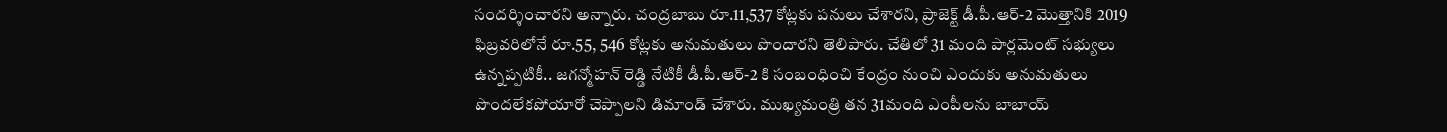సందర్శించారని అన్నారు. చంద్రబాబు రూ.11,537 కోట్లకు పనులు చేశారని, ప్రాజెక్ట్ డీ.పీ.ఆర్-2 మొత్తానికి 2019 ఫిబ్రవరిలోనే రూ.55, 546 కోట్లకు అనుమతులు పొందారని తెలిపారు. చేతిలో 31 మంది పార్లమెంట్ సభ్యులు ఉన్నప్పటికీ.. జగన్మోహన్ రెడ్డి నేటికీ డీ.పీ.ఆర్-2 కి సంబంధించి కేంద్రం నుంచి ఎందుకు అనుమతులు పొందలేకపోయారో చెప్పాలని డిమాండ్ చేశారు. ముఖ్యమంత్రి తన 31మంది ఎంపీలను బాబాయ్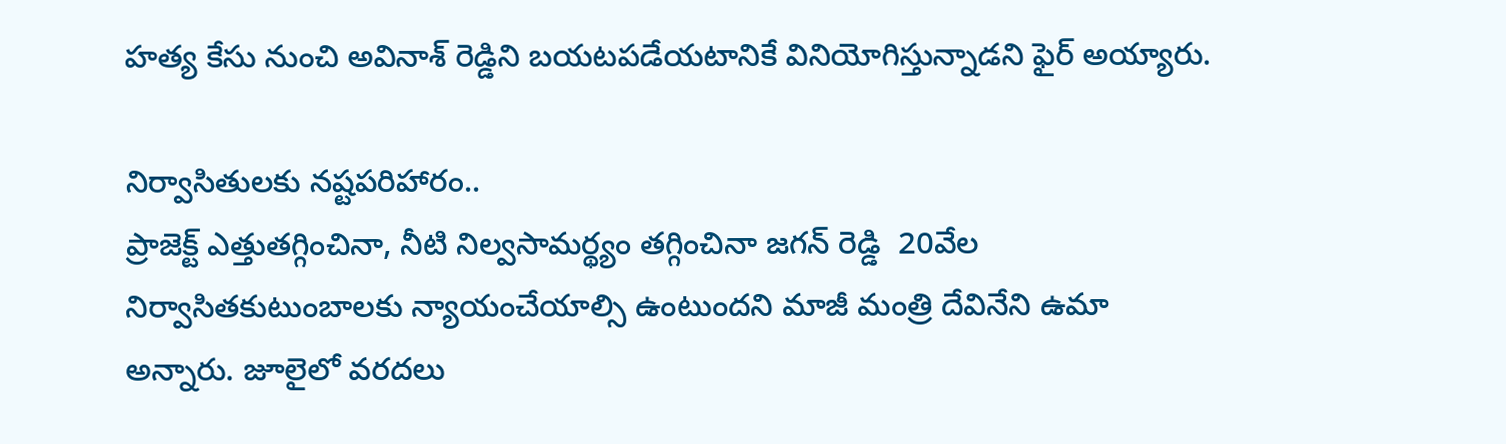హత్య కేసు నుంచి అవినాశ్ రెడ్డిని బయటపడేయటానికే వినియోగిస్తున్నాడని ఫైర్ అయ్యారు.

నిర్వాసితులకు నష్టపరిహారం..
ప్రాజెక్ట్ ఎత్తుతగ్గించినా, నీటి నిల్వసామర్థ్యం తగ్గించినా జగన్ రెడ్డి  20వేల నిర్వాసితకుటుంబాలకు న్యాయంచేయాల్సి ఉంటుందని మాజీ మంత్రి దేవినేని ఉమా అన్నారు. జూలైలో వరదలు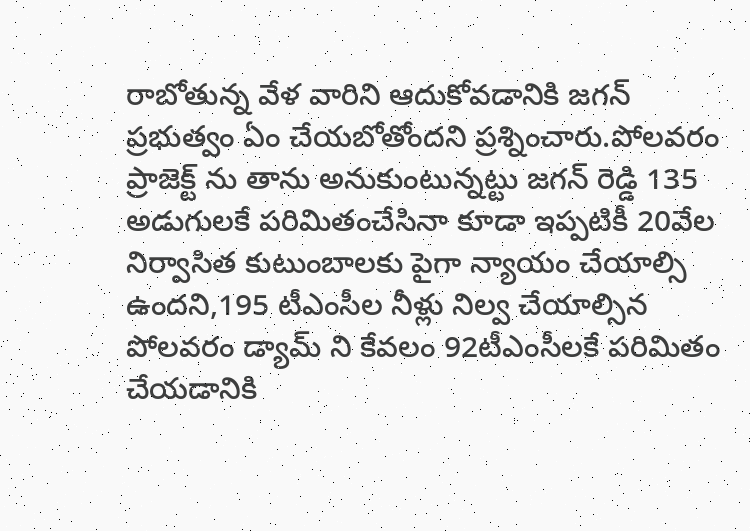రాబోతున్న వేళ వారిని ఆదుకోవడానికి జగన్  ప్రభుత్వం ఏం చేయబోతోందని ప్రశ్నించారు.పోలవరం ప్రాజెక్ట్ ను తాను అనుకుంటున్నట్టు జగన్ రెడ్డి 135 అడుగులకే పరిమితంచేసినా కూడా ఇప్పటికీ 20వేల నిర్వాసిత కుటుంబాలకు పైగా న్యాయం చేయాల్సి ఉందని,195 టీఎంసీల నీళ్లు నిల్వ చేయాల్సిన పోలవరం డ్యామ్ ని కేవలం 92టీఎంసీలకే పరిమితం చేయడానికి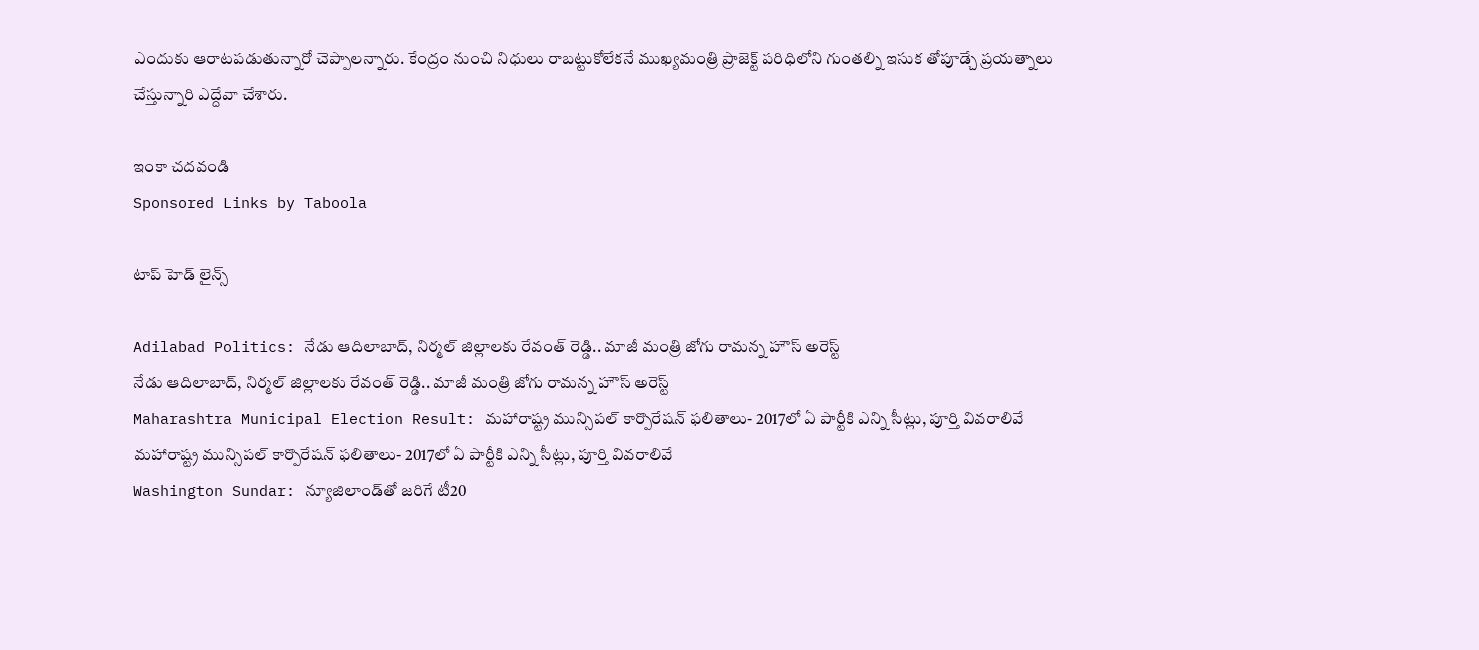ఎందుకు ఆరాటపడుతున్నారో చెప్పాలన్నారు. కేంద్రం నుంచి నిధులు రాబట్టుకోలేకనే ముఖ్యమంత్రి ప్రాజెక్ట్ పరిధిలోని గుంతల్ని ఇసుక తోపూడ్చే ప్రయత్నాలు చేస్తున్నారి ఎద్దేవా చేశారు.

ఇంకా చదవండి
Sponsored Links by Taboola

టాప్ హెడ్ లైన్స్

Adilabad Politics: నేడు ఆదిలాబాద్, నిర్మల్ జిల్లాలకు రేవంత్ రెడ్డి.. మాజీ మంత్రి జోగు రామన్న హౌస్ అరెస్ట్
నేడు ఆదిలాబాద్, నిర్మల్ జిల్లాలకు రేవంత్ రెడ్డి.. మాజీ మంత్రి జోగు రామన్న హౌస్ అరెస్ట్
Maharashtra Municipal Election Result: మహారాష్ట్ర మున్సిపల్ కార్పొరేషన్ ఫలితాలు- 2017లో ఏ పార్టీకి ఎన్ని సీట్లు, పూర్తి వివరాలివే
మహారాష్ట్ర మున్సిపల్ కార్పొరేషన్ ఫలితాలు- 2017లో ఏ పార్టీకి ఎన్ని సీట్లు, పూర్తి వివరాలివే
Washington Sundar: న్యూజిలాండ్‌తో జరిగే టీ20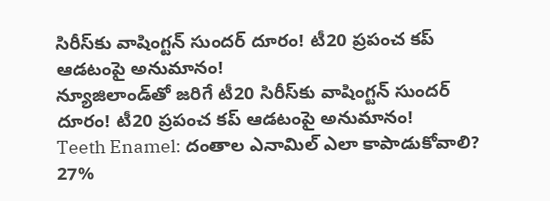సిరీస్‌కు వాషింగ్టన్ సుందర్ దూరం! టీ20 ప్రపంచ కప్ ఆడటంపై అనుమానం!
న్యూజిలాండ్‌తో జరిగే టీ20 సిరీస్‌కు వాషింగ్టన్ సుందర్ దూరం! టీ20 ప్రపంచ కప్ ఆడటంపై అనుమానం!
Teeth Enamel: దంతాల ఎనామిల్‌ ఎలా కాపాడుకోవాలి? 27%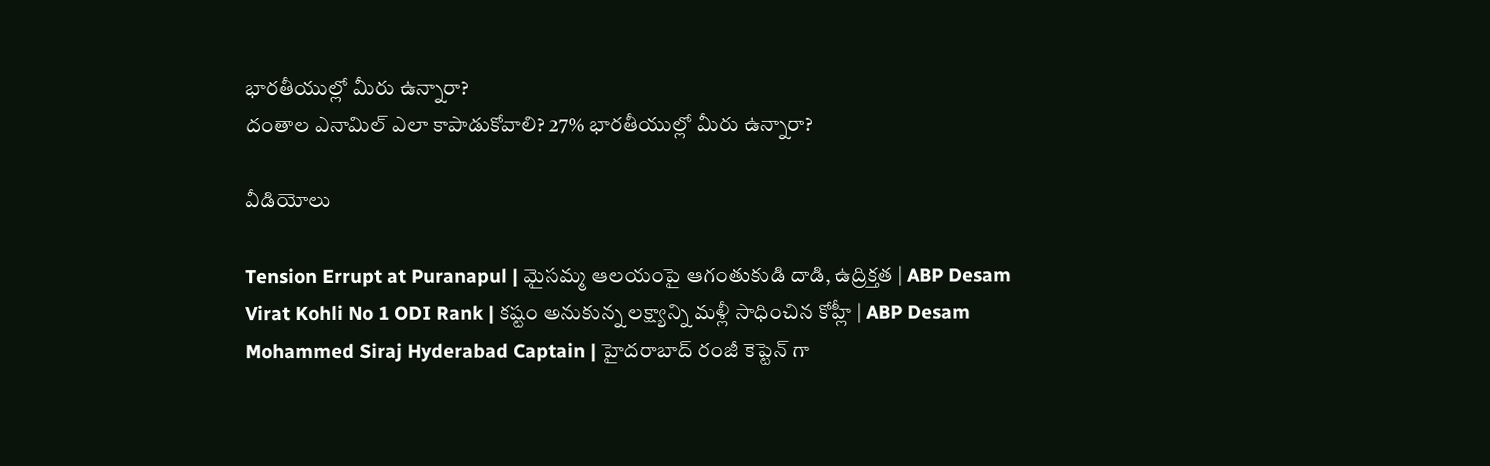భారతీయుల్లో మీరు ఉన్నారా?
దంతాల ఎనామిల్‌ ఎలా కాపాడుకోవాలి? 27% భారతీయుల్లో మీరు ఉన్నారా?

వీడియోలు

Tension Errupt at Puranapul | మైసమ్మ ఆలయంపై ఆగంతుకుడి దాడి, ఉద్రిక్తత | ABP Desam
Virat Kohli No 1 ODI Rank | కష్టం అనుకున్న లక్ష్యాన్ని మళ్లీ సాధించిన కోహ్లీ | ABP Desam
Mohammed Siraj Hyderabad Captain | హైదరాబాద్ రంజీ కెప్టెన్ గా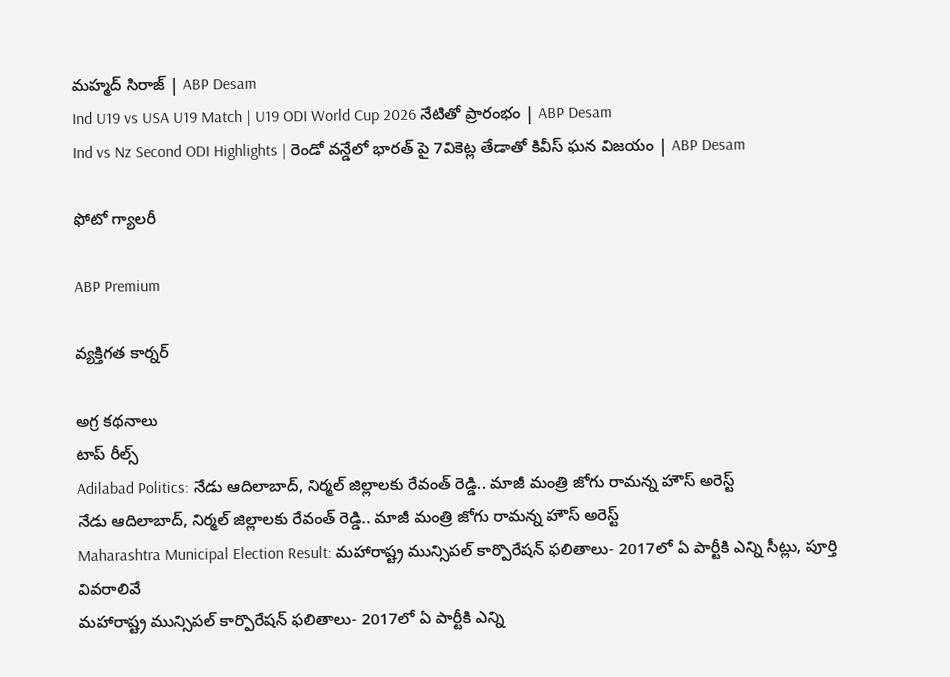మహ్మద్ సిరాజ్ | ABP Desam
Ind U19 vs USA U19 Match | U19 ODI World Cup 2026 నేటితో ప్రారంభం | ABP Desam
Ind vs Nz Second ODI Highlights | రెండో వన్డేలో భారత్ పై 7వికెట్ల తేడాతో కివీస్ ఘన విజయం | ABP Desam

ఫోటో గ్యాలరీ

ABP Premium

వ్యక్తిగత కార్నర్

అగ్ర కథనాలు
టాప్ రీల్స్
Adilabad Politics: నేడు ఆదిలాబాద్, నిర్మల్ జిల్లాలకు రేవంత్ రెడ్డి.. మాజీ మంత్రి జోగు రామన్న హౌస్ అరెస్ట్
నేడు ఆదిలాబాద్, నిర్మల్ జిల్లాలకు రేవంత్ రెడ్డి.. మాజీ మంత్రి జోగు రామన్న హౌస్ అరెస్ట్
Maharashtra Municipal Election Result: మహారాష్ట్ర మున్సిపల్ కార్పొరేషన్ ఫలితాలు- 2017లో ఏ పార్టీకి ఎన్ని సీట్లు, పూర్తి వివరాలివే
మహారాష్ట్ర మున్సిపల్ కార్పొరేషన్ ఫలితాలు- 2017లో ఏ పార్టీకి ఎన్ని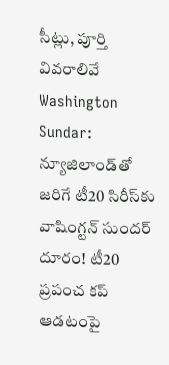సీట్లు, పూర్తి వివరాలివే
Washington Sundar: న్యూజిలాండ్‌తో జరిగే టీ20 సిరీస్‌కు వాషింగ్టన్ సుందర్ దూరం! టీ20 ప్రపంచ కప్ ఆడటంపై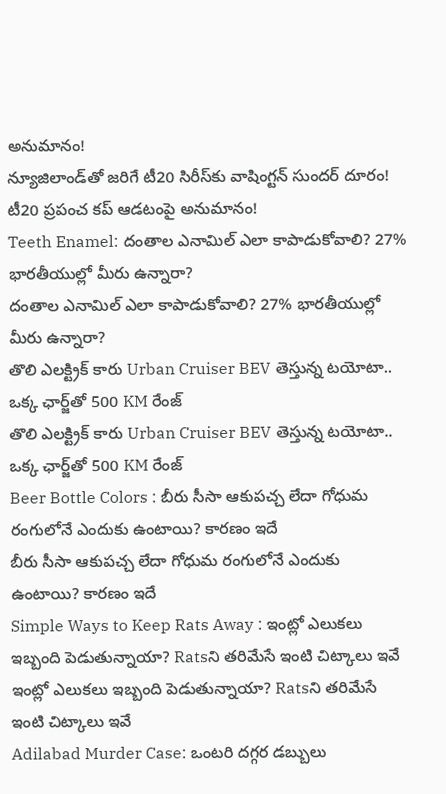అనుమానం!
న్యూజిలాండ్‌తో జరిగే టీ20 సిరీస్‌కు వాషింగ్టన్ సుందర్ దూరం! టీ20 ప్రపంచ కప్ ఆడటంపై అనుమానం!
Teeth Enamel: దంతాల ఎనామిల్‌ ఎలా కాపాడుకోవాలి? 27% భారతీయుల్లో మీరు ఉన్నారా?
దంతాల ఎనామిల్‌ ఎలా కాపాడుకోవాలి? 27% భారతీయుల్లో మీరు ఉన్నారా?
తొలి ఎలక్ట్రిక్ కారు Urban Cruiser BEV తెస్తున్న టయోటా.. ఒక్క ఛార్జ్‌తో 500 KM రేంజ్
తొలి ఎలక్ట్రిక్ కారు Urban Cruiser BEV తెస్తున్న టయోటా.. ఒక్క ఛార్జ్‌తో 500 KM రేంజ్
Beer Bottle Colors : బీరు సీసా ఆకుపచ్చ లేదా గోధుమ రంగులోనే ఎందుకు ఉంటాయి? కారణం ఇదే
బీరు సీసా ఆకుపచ్చ లేదా గోధుమ రంగులోనే ఎందుకు ఉంటాయి? కారణం ఇదే
Simple Ways to Keep Rats Away : ఇంట్లో ఎలుకలు ఇబ్బంది పెడుతున్నాయా? Ratsని తరిమేసే ఇంటి చిట్కాలు ఇవే
ఇంట్లో ఎలుకలు ఇబ్బంది పెడుతున్నాయా? Ratsని తరిమేసే ఇంటి చిట్కాలు ఇవే
Adilabad Murder Case: ఒంటరి దగ్గర డబ్బులు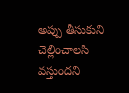అప్పు తీసుకుని చెల్లించాలసి వస్తుందని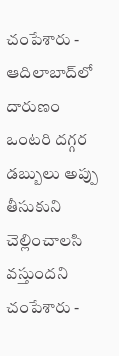చంపేశారు - ఆదిలాబాద్‌లో దారుణం
ఒంటరి దగ్గర డబ్బులు అప్పు తీసుకుని చెల్లించాలసి వస్తుందని చంపేశారు -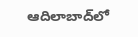ఆదిలాబాద్‌లో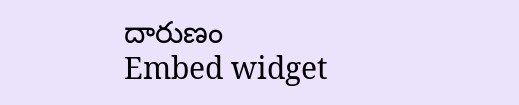దారుణం
Embed widget